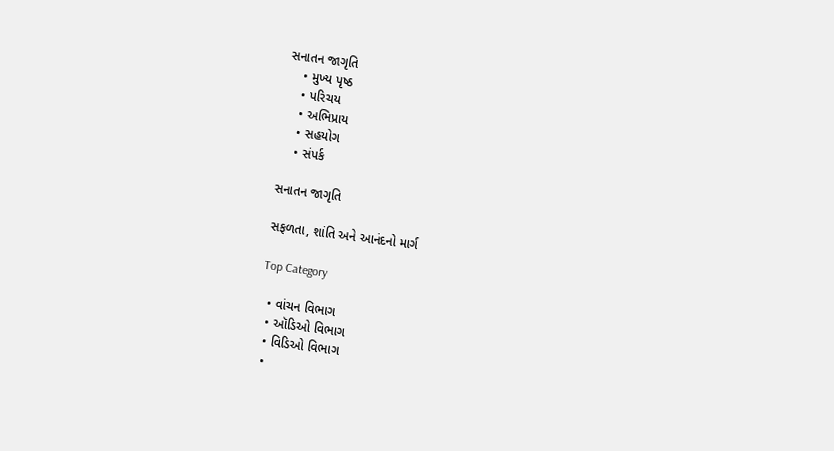સનાતન જાગૃતિ
    • મુખ્ય પૃષ્ઠ
    • પરિચય
    • અભિપ્રાય
    • સહયોગ
    • સંપર્ક

સનાતન જાગૃતિ

સફળતા, શાંતિ અને આનંદનો માર્ગ

Top Category

  • વાંચન વિભાગ
  • ઑડિઓ વિભાગ
  • વિડિઓ વિભાગ
  •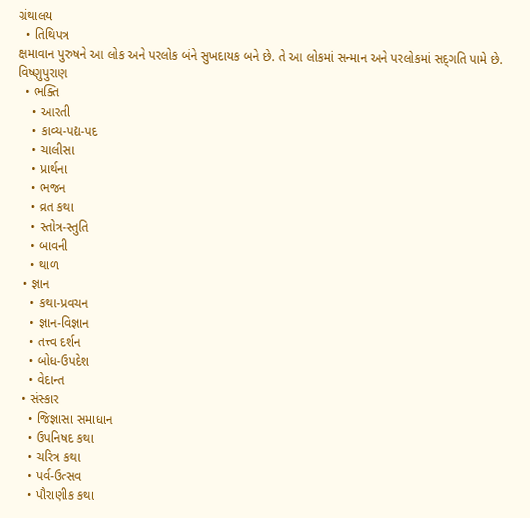ગ્રંથાલય
  • તિથિપત્ર
ક્ષમાવાન પુરુષને આ લોક અને પરલોક બંને સુખદાયક બને છે. તે આ લોકમાં સન્માન અને પરલોકમાં સદ્‍ગતિ પામે છે.
વિષ્ણુપુરાણ
  • ભક્તિ
    • આરતી
    • કાવ્ય-પદ્ય-પદ
    • ચાલીસા
    • પ્રાર્થના
    • ભજન
    • વ્રત કથા
    • સ્તોત્ર-સ્તુતિ
    • બાવની
    • થાળ
  • જ્ઞાન
    • કથા-પ્રવચન
    • જ્ઞાન-વિજ્ઞાન
    • તત્ત્વ દર્શન
    • બોધ-ઉપદેશ
    • વેદાન્ત
  • સંસ્કાર
    • જિજ્ઞાસા સમાધાન
    • ઉપનિષદ કથા
    • ચરિત્ર કથા
    • પર્વ-ઉત્સવ
    • પૌરાણીક કથા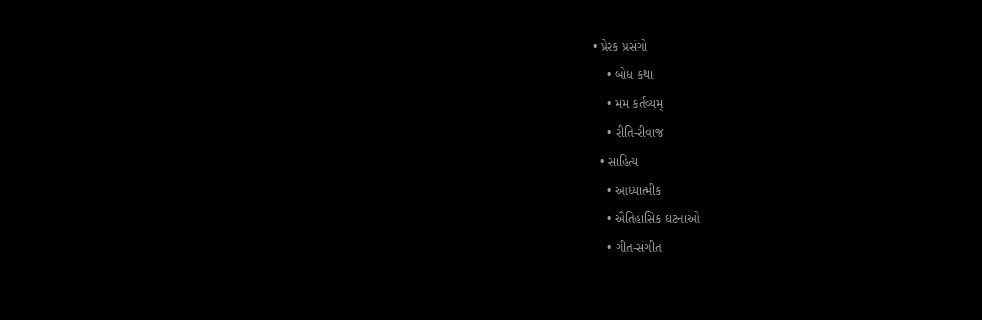• પ્રેરક પ્રસંગો
    • બોધ કથા
    • મમ કર્તવ્યમ્
    • રીતિ-રીવાજ
  • સાહિત્ય
    • આધ્યાત્મીક
    • ઐતિહાસિક ઘટનાઓ
    • ગીત-સંગીત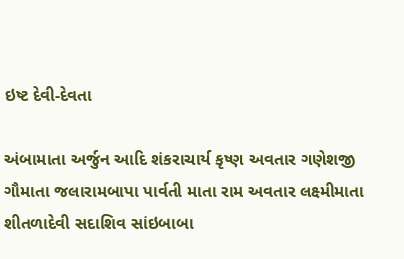ઇષ્ટ દેવી-દેવતા

અંબામાતા અર્જુન આદિ શંકરાચાર્ય કૃષ્ણ અવતાર ગણેશજી ગૌમાતા જલારામબાપા પાર્વતી માતા રામ અવતાર લક્ષ્મીમાતા શીતળાદેવી સદાશિવ સાંઇબાબા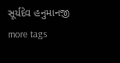સૂર્યદેવ હનુમાનજી
more tags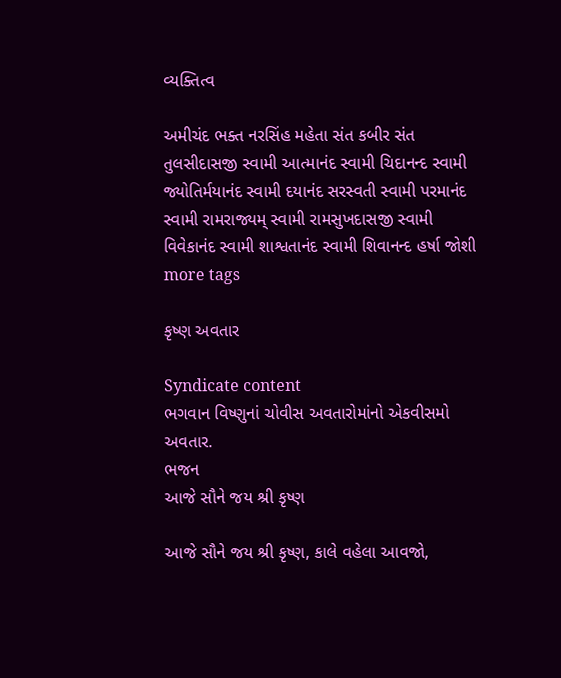વ્યક્તિત્વ

અમીચંદ ભક્ત નરસિંહ મહેતા સંત કબીર સંત તુલસીદાસજી સ્વામી આત્માનંદ સ્વામી ચિદાનન્દ સ્વામી જ્યોતિર્મયાનંદ સ્વામી દયાનંદ સરસ્વતી સ્વામી પરમાનંદ સ્વામી રામરાજ્યમ્ સ્વામી રામસુખદાસજી સ્વામી વિવેકાનંદ સ્વામી શાશ્વતાનંદ સ્વામી શિવાનન્દ હર્ષા જોશી
more tags

કૃષ્ણ અવતાર

Syndicate content
ભગવાન વિષ્ણુનાં ચોવીસ અવતારોમાંનો એકવીસમો અવતાર.
ભજન
આજે સૌને જય શ્રી કૃષ્ણ

આજે સૌને જય શ્રી કૃષ્ણ, કાલે વહેલા આવજો,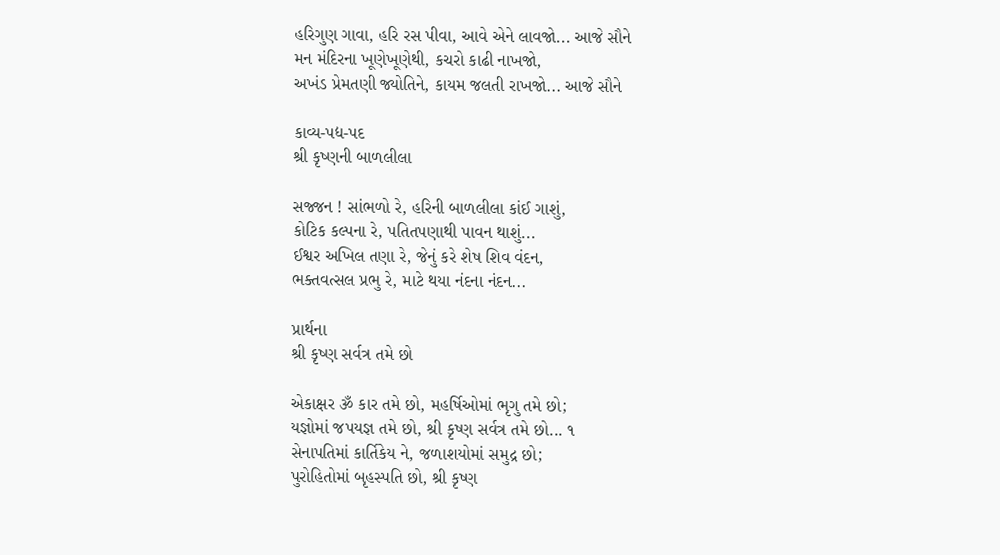હરિગુણ ગાવા, હરિ રસ પીવા, આવે એને લાવજો... આજે સૌને
મન મંદિરના ખૂણેખૂણેથી, કચરો કાઢી નાખજો,
અખંડ પ્રેમતણી જ્યોતિને, કાયમ જલતી રાખજો... આજે સૌને

કાવ્ય-પદ્ય-પદ
શ્રી કૃષ્ણની બાળલીલા

સજ્જન ! સાંભળો રે, હરિની બાળલીલા કાંઈ ગાશું,
કોટિક કલ્પના રે, પતિતપણાથી પાવન થાશું...
ઈશ્વર અખિલ તણા રે, જેનું કરે શેષ શિવ વંદન,
ભક્તવત્સલ પ્રભુ રે, માટે થયા નંદના નંદન...

પ્રાર્થના
શ્રી કૃષ્ણ સર્વત્ર તમે છો

એકાક્ષર ૐ કાર તમે છો, મહર્ષિઓમાં ભૃગુ તમે છો;
યજ્ઞોમાં જપયજ્ઞ તમે છો, શ્રી કૃષ્ણ સર્વત્ર તમે છો... ૧
સેનાપતિમાં કાર્તિકેય ને, જળાશયોમાં સમુદ્ર છો;
પુરોહિતોમાં બૃહસ્પતિ છો, શ્રી કૃષ્ણ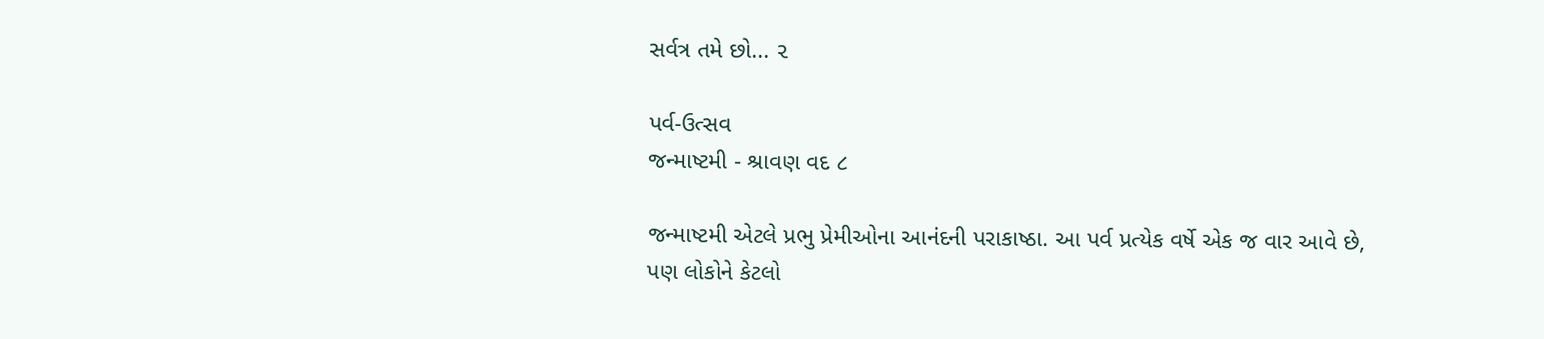સર્વત્ર તમે છો... ૨

પર્વ-ઉત્સવ
જન્માષ્ટમી - શ્રાવણ વદ ૮

જન્માષ્ટમી એટલે પ્રભુ પ્રેમીઓના આનંદની પરાકાષ્ઠા. આ પર્વ પ્રત્યેક વર્ષે એક જ વાર આવે છે, પણ લોકોને કેટલો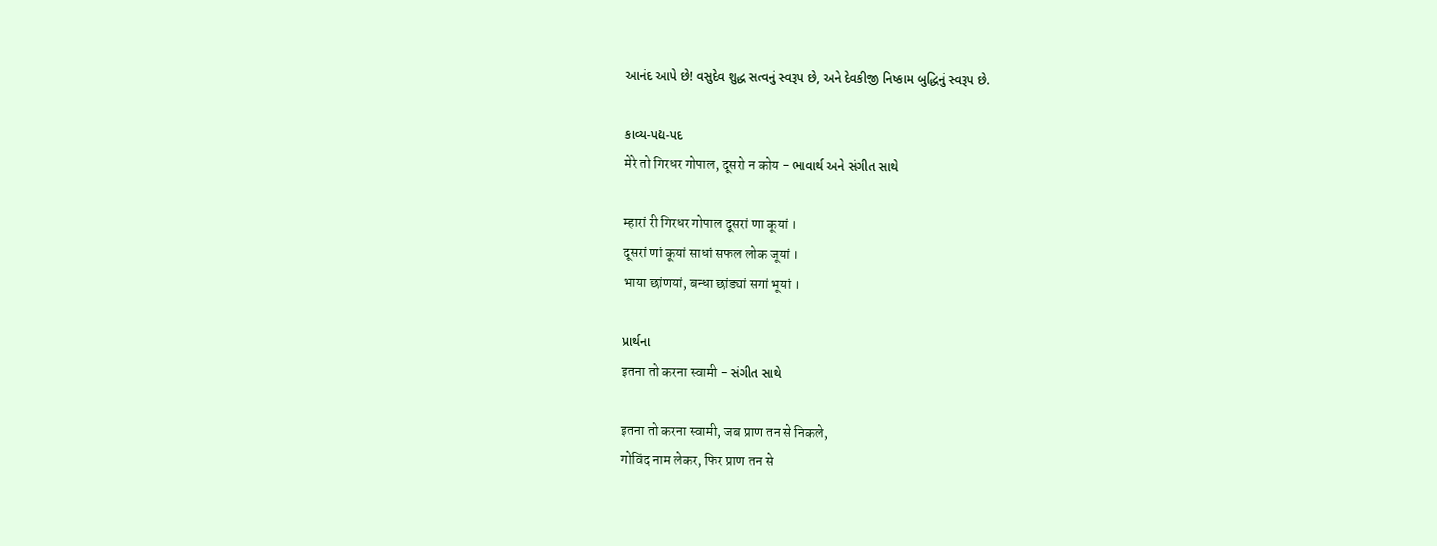આનંદ આપે છે! વસુદેવ શુદ્ધ સત્વનું સ્વરૂપ છે, અને દેવકીજી નિષ્કામ બુદ્ધિનું સ્વરૂપ છે.

કાવ્ય-પદ્ય-પદ
मेरे तो गिरधर गोपाल, दूसरो न कोय - ભાવાર્થ અને સંગીત સાથે

म्हारां री गिरधर गोपाल दूसरां णा कूयां ।
दूसरां णां कूयां साधां सफल लोक जूयां ।
भाया छांणयां, बन्धा छांड्यां सगां भूयां ।

પ્રાર્થના
इतना तो करना स्वामी - સંગીત સાથે

इतना तो करना स्वामी, जब प्राण तन से निकले,
गोविंद नाम लेकर, फिर प्राण तन से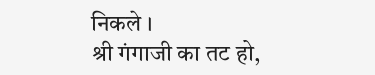निकले ।
श्री गंगाजी का तट हो,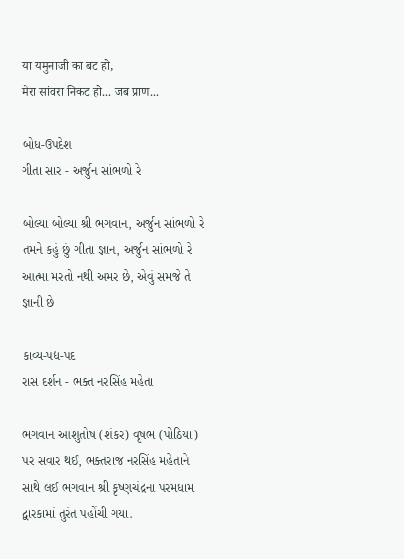या यमुनाजी का बट हो,
मेरा सांवरा निकट हो... जब प्राण...

બોધ-ઉપદેશ
ગીતા સાર - અર્જુન સાંભળો રે

બોલ્યા બોલ્યા શ્રી ભગવાન, અર્જુન સાંભળો રે
તમને કહું છું ગીતા જ્ઞાન, અર્જુન સાંભળો રે
આત્મા મરતો નથી અમર છે, એવું સમજે તે જ્ઞાની છે

કાવ્ય-પદ્ય-પદ
રાસ દર્શન - ભક્ત નરસિંહ મહેતા

ભગવાન આશુતોષ (શંકર) વૃષભ (પોઠિયા) પર સવાર થઈ, ભક્તરાજ નરસિંહ મહેતાને સાથે લઈ ભગવાન શ્રી કૃષ્ણચંદ્રના પરમધામ દ્વારકામાં તુરંત પહોંચી ગયા.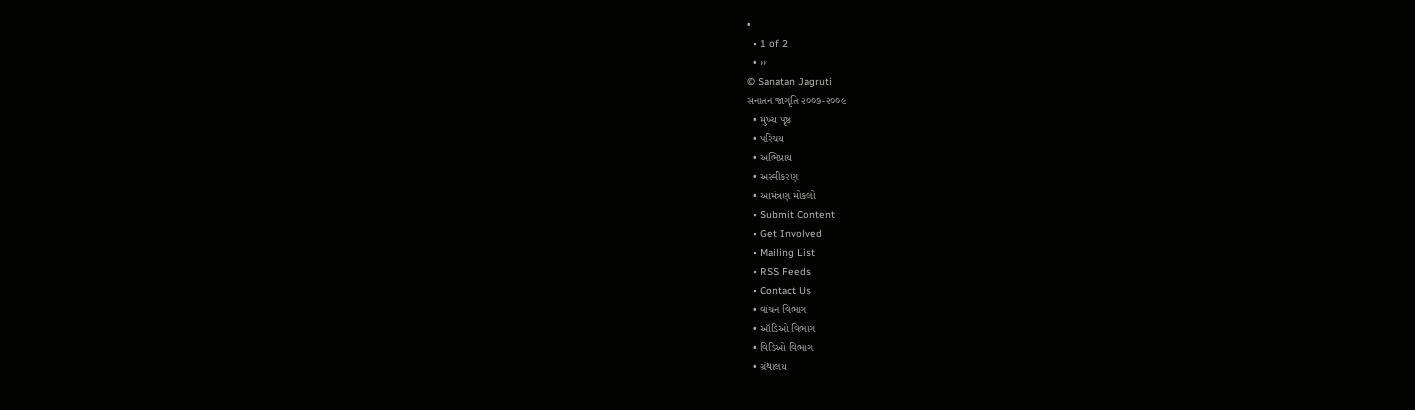•
  • 1 of 2
  • ››
© Sanatan Jagruti
સનાતન જાગૃતિ ૨૦૦૭-૨૦૦૯
  • મુખ્ય પૃષ્ઠ
  • પરિચય
  • અભિપ્રાય
  • અસ્વીકરણ
  • આમંત્રણ મોકલો
  • Submit Content
  • Get Involved
  • Mailing List
  • RSS Feeds
  • Contact Us
  • વાંચન વિભાગ
  • ઑડિઓ વિભાગ
  • વિડિઓ વિભાગ
  • ગ્રંથાલય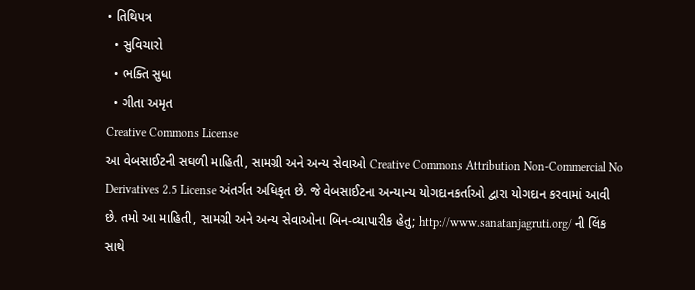• તિથિપત્ર
  • સુવિચારો
  • ભક્તિ સુધા
  • ગીતા અમૃત
Creative Commons License
આ વેબસાઈટની સઘળી માહિતી, સામગ્રી અને અન્ય સેવાઓ Creative Commons Attribution Non-Commercial No Derivatives 2.5 License અંતર્ગત અધિકૃત છે. જે વેબસાઈટના અન્યાન્ય યોગદાનકર્તાઓ દ્વારા યોગદાન કરવામાં આવી છે. તમો આ માહિતી, સામગ્રી અને અન્ય સેવાઓના બિન-વ્યાપારીક હેતુ; http://www.sanatanjagruti.org/ ની લિંક સાથે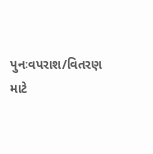પુનઃવપરાશ/વિતરણ માટે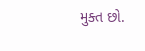મુક્ત છો.